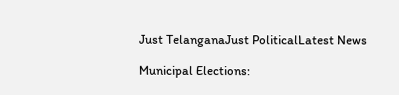Just TelanganaJust PoliticalLatest News

Municipal Elections: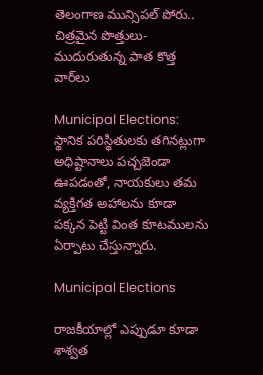తెలంగాణ మున్సిపల్ పోరు.. చిత్రమైన పొత్తులు- ముదురుతున్న పాత కొత్త వార్‌లు

Municipal Elections: స్థానిక పరిస్థితులకు తగినట్లుగా అధిష్టానాలు పచ్చజెండా ఊపడంతో, నాయకులు తమ వ్యక్తిగత అహాలను కూడా పక్కన పెట్టి వింత కూటములను ఏర్పాటు చేస్తున్నారు.

Municipal Elections

రాజకీయాల్లో ఎప్పుడూ కూడా శాశ్వత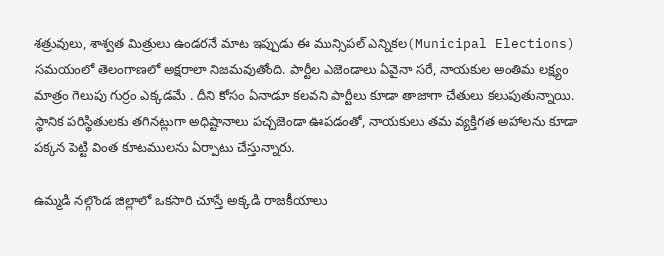శత్రువులు, శాశ్వత మిత్రులు ఉండరనే మాట ఇప్పుడు ఈ మున్సిపల్ ఎన్నికల(Municipal Elections) సమయంలో తెలంగాణలో అక్షరాలా నిజమవుతోంది. పార్టీల ఎజెండాలు ఏవైనా సరే, నాయకుల అంతిమ లక్ష్యం మాత్రం గెలుపు గుర్రం ఎక్కడమే . దీని కోసం ఏనాడూ కలవని పార్టీలు కూడా తాజాగా చేతులు కలుపుతున్నాయి. స్థానిక పరిస్థితులకు తగినట్లుగా అధిష్టానాలు పచ్చజెండా ఊపడంతో, నాయకులు తమ వ్యక్తిగత అహాలను కూడా పక్కన పెట్టి వింత కూటములను ఏర్పాటు చేస్తున్నారు.

ఉమ్మడి నల్గొండ జిల్లాలో ఒకసారి చూస్తే అక్కడి రాజకీయాలు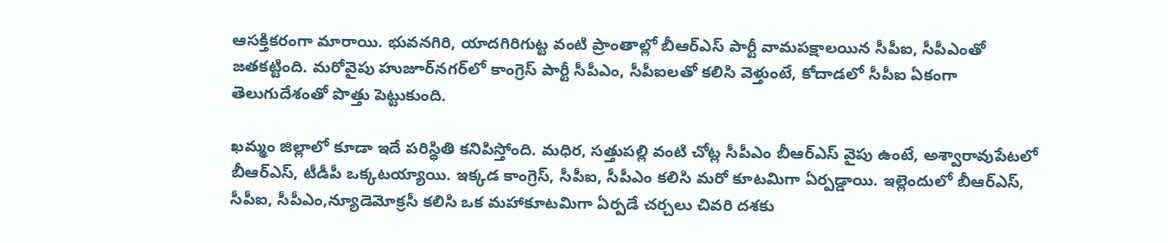ఆసక్తికరంగా మారాయి. భువనగిరి, యాదగిరిగుట్ట వంటి ప్రాంతాల్లో బీఆర్ఎస్ పార్టీ వామపక్షాలయిన సీపీఐ, సీపీఎంతో జతకట్టింది. మరోవైపు హుజూర్‌నగర్‌లో కాంగ్రెస్ పార్టీ సీపీఎం, సీపీఐలతో కలిసి వెళ్తుంటే, కోదాడలో సీపీఐ ఏకంగా తెలుగుదేశంతో పొత్తు పెట్టుకుంది.

ఖమ్మం జిల్లాలో కూడా ఇదే పరిస్థితి కనిపిస్తోంది. మధిర, సత్తుపల్లి వంటి చోట్ల సీపీఎం బీఆర్ఎస్ వైపు ఉంటే, అశ్వారావుపేటలో బీఆర్ఎస్, టీడీపీ ఒక్కటయ్యాయి. ఇక్కడ కాంగ్రెస్, సీపీఐ, సీపీఎం కలిసి మరో కూటమిగా ఏర్పడ్డాయి. ఇల్లెందులో బీఆర్ఎస్, సీపీఐ, సీపీఎం,న్యూడెమోక్రసీ కలిసి ఒక మహాకూటమిగా ఏర్పడే చర్చలు చివరి దశకు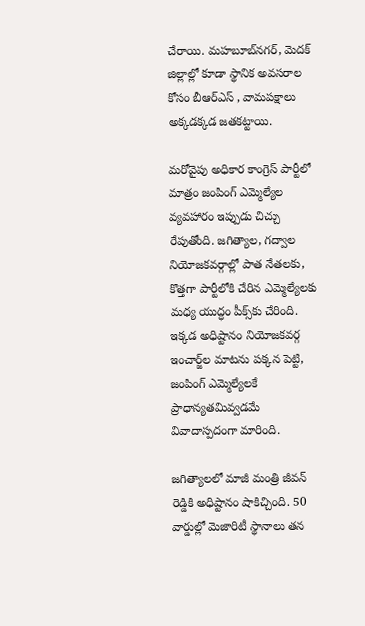చేరాయి. మహబూబ్‌నగర్, మెదక్ జిల్లాల్లో కూడా స్థానిక అవసరాల కోసం బీఆర్ఎస్ , వామపక్షాలు అక్కడక్కడ జతకట్టాయి.

మరోవైపు అధికార కాంగ్రెస్ పార్టీలో మాత్రం జంపింగ్ ఎమ్మెల్యేల వ్యవహారం ఇప్పుడు చిచ్చు రేపుతోంది. జగిత్యాల, గద్వాల నియోజకవర్గాల్లో పాత నేతలకు, కొత్తగా పార్టీలోకి చేరిన ఎమ్మెల్యేలకు మధ్య యుద్ధం పీక్స్‌కు చేరింది. ఇక్కడ అధిష్టానం నియోజకవర్గ ఇంచార్జ్‌ల మాటను పక్కన పెట్టి, జంపింగ్ ఎమ్మెల్యేలకే ప్రాధాన్యతమివ్వడమే వివాదాస్పదంగా మారింది.

జగిత్యాలలో మాజీ మంత్రి జీవన్ రెడ్డికి అధిష్టానం షాకిచ్చింది. 50 వార్డుల్లో మెజారిటీ స్థానాలు తన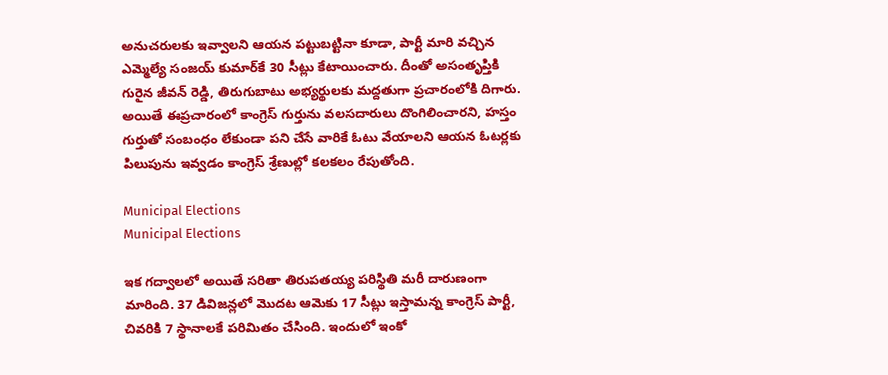అనుచరులకు ఇవ్వాలని ఆయన పట్టుబట్టినా కూడా, పార్టీ మారి వచ్చిన ఎమ్మెల్యే సంజయ్ కుమార్‌కే 30 సీట్లు కేటాయించారు. దీంతో అసంతృప్తికి గురైన జీవన్ రెడ్డి, తిరుగుబాటు అభ్యర్థులకు మద్దతుగా ప్రచారంలోకి దిగారు. అయితే ఈప్రచారంలో కాంగ్రెస్ గుర్తును వలసదారులు దొంగిలించారని, హస్తం గుర్తుతో సంబంధం లేకుండా పని చేసే వారికే ఓటు వేయాలని ఆయన ఓటర్లకు పిలుపును ఇవ్వడం కాంగ్రెస్ శ్రేణుల్లో కలకలం రేపుతోంది.

Municipal Elections
Municipal Elections

ఇక గద్వాలలో అయితే సరితా తిరుపతయ్య పరిస్థితి మరీ దారుణంగా మారింది. 37 డివిజన్లలో మొదట ఆమెకు 17 సీట్లు ఇస్తామన్న కాంగ్రెస్ పార్టీ, చివరికి 7 స్థానాలకే పరిమితం చేసింది. ఇందులో ఇంకో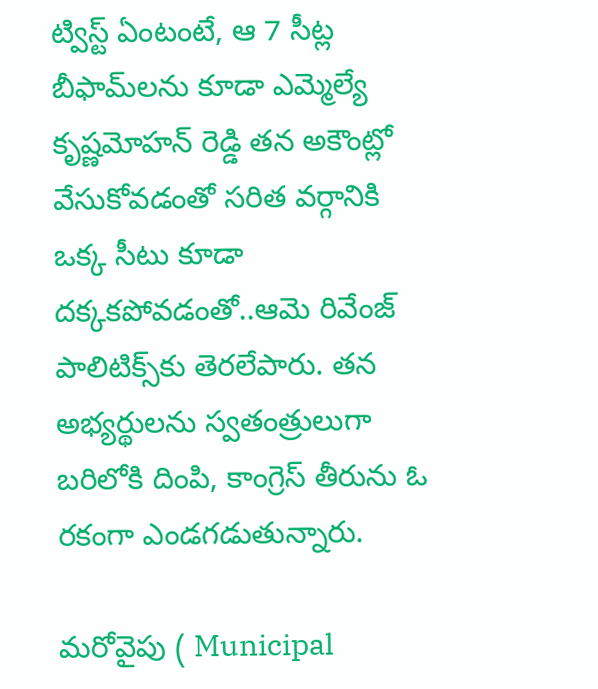ట్విస్ట్ ఏంటంటే, ఆ 7 సీట్ల బీఫామ్‌లను కూడా ఎమ్మెల్యే కృష్ణమోహన్ రెడ్డి తన అకౌంట్లో వేసుకోవడంతో సరిత వర్గానికి ఒక్క సీటు కూడా దక్కకపోవడంతో..ఆమె రివేంజ్ పాలిటిక్స్‌కు తెరలేపారు. తన అభ్యర్థులను స్వతంత్రులుగా బరిలోకి దింపి, కాంగ్రెస్ తీరును ఓ రకంగా ఎండగడుతున్నారు.

మరోవైపు ( Municipal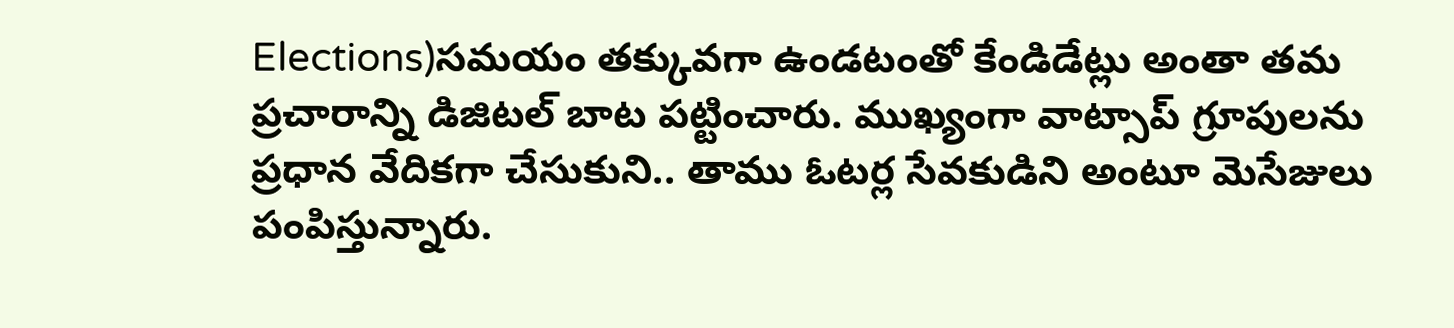Elections)సమయం తక్కువగా ఉండటంతో కేండిడేట్లు అంతా తమ ప్రచారాన్ని డిజిటల్ బాట పట్టించారు. ముఖ్యంగా వాట్సాప్ గ్రూపులను ప్రధాన వేదికగా చేసుకుని.. తాము ఓటర్ల సేవకుడిని అంటూ మెసేజులు పంపిస్తున్నారు.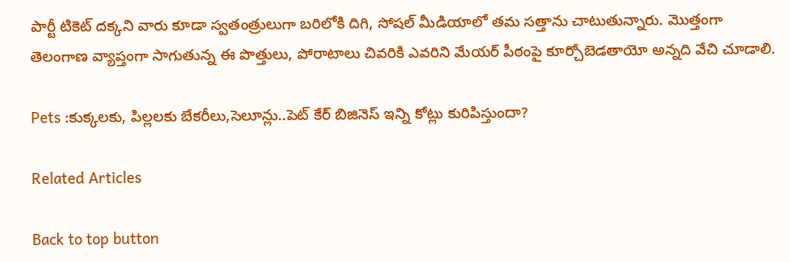పార్టీ టికెట్ దక్కని వారు కూడా స్వతంత్రులుగా బరిలోకి దిగి, సోషల్ మీడియాలో తమ సత్తాను చాటుతున్నారు. మొత్తంగా తెలంగాణ వ్యాప్తంగా సాగుతున్న ఈ పొత్తులు, పోరాటాలు చివరికి ఎవరిని మేయర్ పీఠంపై కూర్చోబెడతాయో అన్నది వేచి చూడాలి.

Pets :కుక్కలకు, పిల్లలకు బేకరీలు,సెలూన్లు..పెట్ కేర్ బిజినెస్‌ ఇన్ని కోట్లు కురిపిస్తుందా?

Related Articles

Back to top button